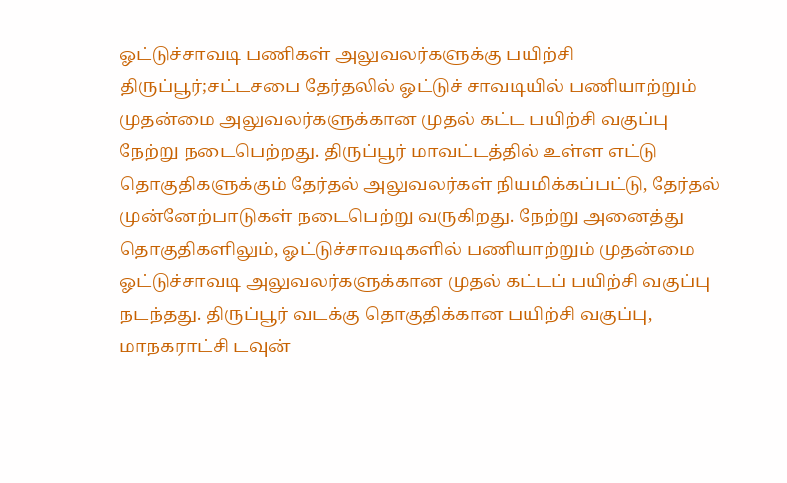ஓட்டுச்சாவடி பணிகள் அலுவலர்களுக்கு பயிற்சி
திருப்பூர்;சட்டசபை தேர்தலில் ஓட்டுச் சாவடியில் பணியாற்றும் முதன்மை அலுவலர்களுக்கான முதல் கட்ட பயிற்சி வகுப்பு நேற்று நடைபெற்றது. திருப்பூர் மாவட்டத்தில் உள்ள எட்டு தொகுதிகளுக்கும் தேர்தல் அலுவலர்கள் நியமிக்கப்பட்டு, தேர்தல் முன்னேற்பாடுகள் நடைபெற்று வருகிறது. நேற்று அனைத்து தொகுதிகளிலும், ஓட்டுச்சாவடிகளில் பணியாற்றும் முதன்மை ஓட்டுச்சாவடி அலுவலர்களுக்கான முதல் கட்டப் பயிற்சி வகுப்பு நடந்தது. திருப்பூர் வடக்கு தொகுதிக்கான பயிற்சி வகுப்பு, மாநகராட்சி டவுன்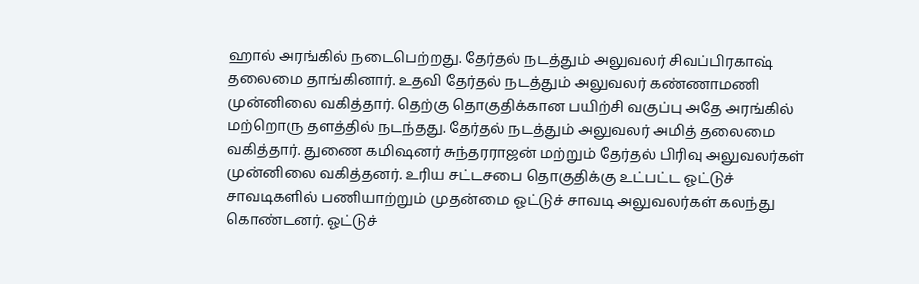ஹால் அரங்கில் நடைபெற்றது. தேர்தல் நடத்தும் அலுவலர் சிவப்பிரகாஷ் தலைமை தாங்கினார். உதவி தேர்தல் நடத்தும் அலுவலர் கண்ணாமணி முன்னிலை வகித்தார். தெற்கு தொகுதிக்கான பயிற்சி வகுப்பு அதே அரங்கில் மற்றொரு தளத்தில் நடந்தது. தேர்தல் நடத்தும் அலுவலர் அமித் தலைமை வகித்தார். துணை கமிஷனர் சுந்தரராஜன் மற்றும் தேர்தல் பிரிவு அலுவலர்கள் முன்னிலை வகித்தனர். உரிய சட்டசபை தொகுதிக்கு உட்பட்ட ஓட்டுச் சாவடிகளில் பணியாற்றும் முதன்மை ஓட்டுச் சாவடி அலுவலர்கள் கலந்து கொண்டனர். ஓட்டுச்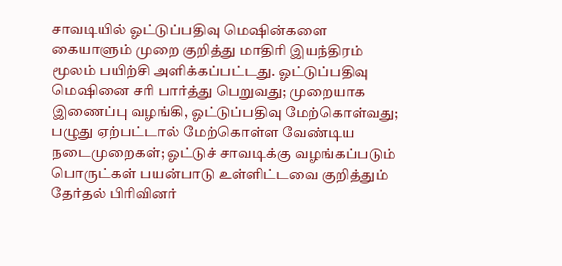சாவடியில் ஓட்டுப்பதிவு மெஷின்களை கையாளும் முறை குறித்து மாதிரி இயந்திரம் மூலம் பயிற்சி அளிக்கப்பட்டது. ஓட்டுப்பதிவு மெஷினை சரி பார்த்து பெறுவது; முறையாக இணைப்பு வழங்கி, ஓட்டுப்பதிவு மேற்கொள்வது; பழுது ஏற்பட்டால் மேற்கொள்ள வேண்டிய நடைமுறைகள்; ஓட்டுச் சாவடிக்கு வழங்கப்படும் பொருட்கள் பயன்பாடு உள்ளிட்டவை குறித்தும் தேர்தல் பிரிவினர்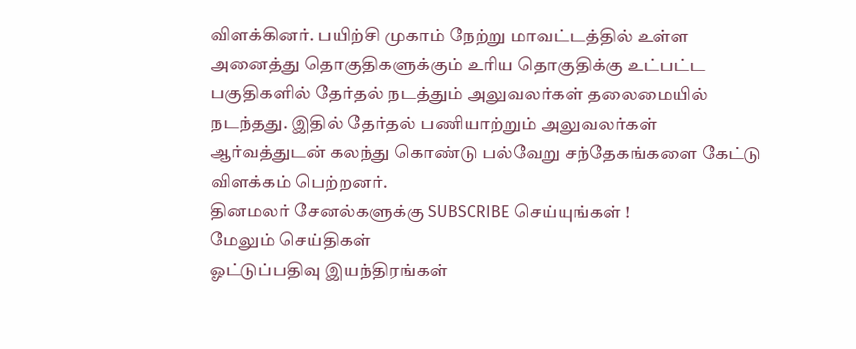விளக்கினர். பயிற்சி முகாம் நேற்று மாவட்டத்தில் உள்ள அனைத்து தொகுதிகளுக்கும் உரிய தொகுதிக்கு உட்பட்ட பகுதிகளில் தேர்தல் நடத்தும் அலுவலர்கள் தலைமையில் நடந்தது. இதில் தேர்தல் பணியாற்றும் அலுவலர்கள் ஆர்வத்துடன் கலந்து கொண்டு பல்வேறு சந்தேகங்களை கேட்டு விளக்கம் பெற்றனர்.
தினமலர் சேனல்களுக்கு SUBSCRIBE செய்யுங்கள் !
மேலும் செய்திகள்
ஓட்டுப்பதிவு இயந்திரங்கள்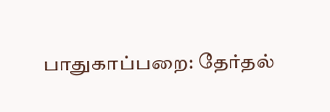பாதுகாப்பறை: தேர்தல்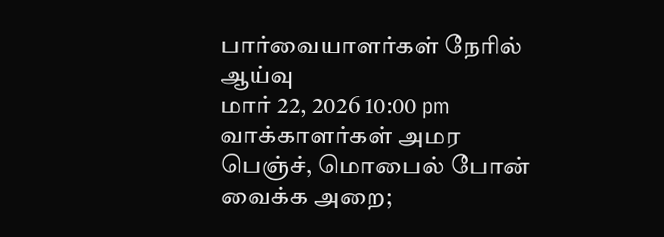பார்வையாளர்கள் நேரில் ஆய்வு
மார் 22, 2026 10:00 pm
வாக்காளர்கள் அமர பெஞ்ச், மொபைல் போன் வைக்க அறை;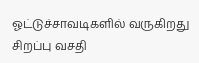ஓட்டுச்சாவடிகளில் வருகிறது சிறப்பு வசதி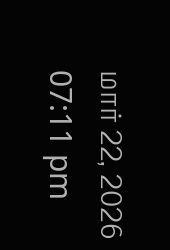மார் 22, 2026 07:11 pm